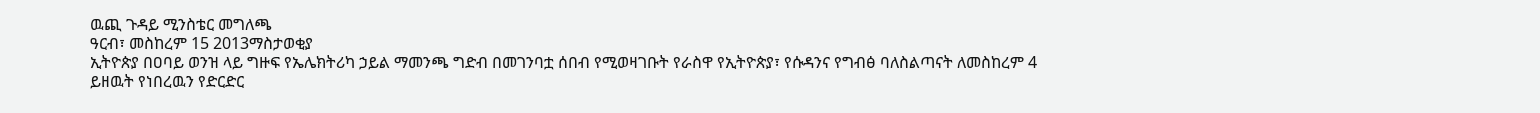ዉጪ ጉዳይ ሚንስቴር መግለጫ
ዓርብ፣ መስከረም 15 2013ማስታወቂያ
ኢትዮጵያ በዐባይ ወንዝ ላይ ግዙፍ የኤሌክትሪካ ኃይል ማመንጫ ግድብ በመገንባቷ ሰበብ የሚወዛገቡት የራስዋ የኢትዮጵያ፣ የሱዳንና የግብፅ ባለስልጣናት ለመስከረም 4 ይዘዉት የነበረዉን የድርድር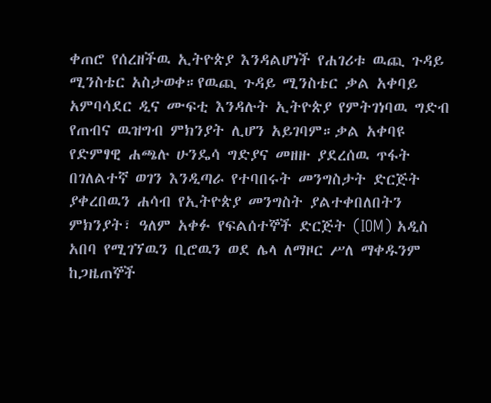ቀጠሮ የሰረዘችዉ ኢትዮጵያ እንዳልሆነች የሐገሪቱ ዉጪ ጉዳይ ሚንስቴር አስታወቀ።የዉጪ ጉዳይ ሚንስቴር ቃል አቀባይ አምባሳደር ዲና ሙፍቲ እንዳሉት ኢትዮጵያ የምትገነባዉ ግድብ የጠብና ዉዝግብ ምክንያት ሊሆን አይገባም።ቃል አቀባዩ የድምፃዊ ሐጫሉ ሁንዴሳ ግድያና መዘዙ ያደረሰዉ ጥፋት በገለልተኛ ወገን እንዲጣራ የተባበሩት መንግስታት ድርጅት ያቀረበዉን ሐሳብ የኢትዮጵያ መንግስት ያልተቀበለበትን ምክንያት፣ ዓለም አቀፉ የፍልሰተኞች ድርጅት (IOM) አዲስ አበባ የሚገኘዉን ቢሮዉን ወደ ሌላ ለማዞር ሥለ ማቀዱንም ከጋዜጠኞች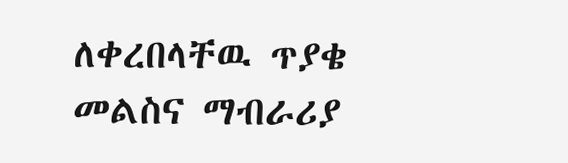ለቀረበላቸዉ ጥያቄ መልስና ማብራሪያ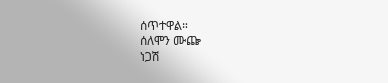ሰጥተዋል።
ሰለሞን ሙጬ
ነጋሽ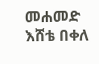መሐመድ
እሸቴ በቀለ